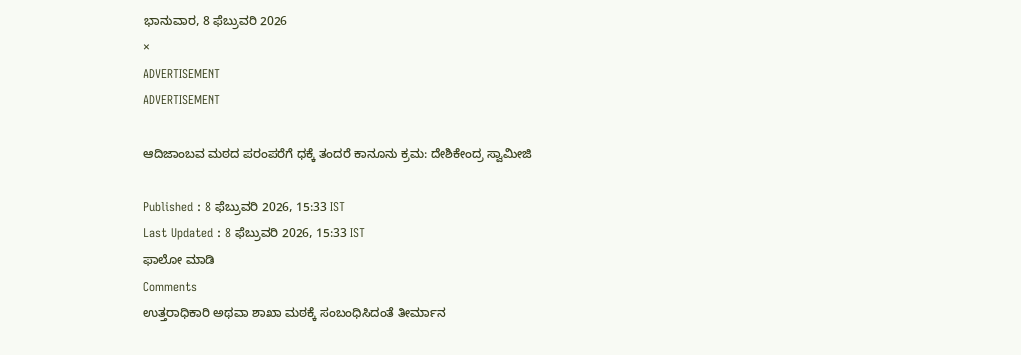ಭಾನುವಾರ, 8 ಫೆಬ್ರುವರಿ 2026
×
ADVERTISEMENT
ADVERTISEMENT

ಆದಿಜಾಂಬವ ಮಠದ ಪರಂಪರೆಗೆ ಧಕ್ಕೆ ತಂದರೆ ಕಾನೂನು ಕ್ರಮ: ದೇಶಿಕೇಂದ್ರ ಸ್ವಾಮೀಜಿ

Published : 8 ಫೆಬ್ರುವರಿ 2026, 15:33 IST
Last Updated : 8 ಫೆಬ್ರುವರಿ 2026, 15:33 IST
ಫಾಲೋ ಮಾಡಿ
Comments
ಉತ್ತರಾಧಿಕಾರಿ ಅಥವಾ ಶಾಖಾ ಮಠಕ್ಕೆ ಸಂಬಂಧಿಸಿದಂತೆ ತೀರ್ಮಾನ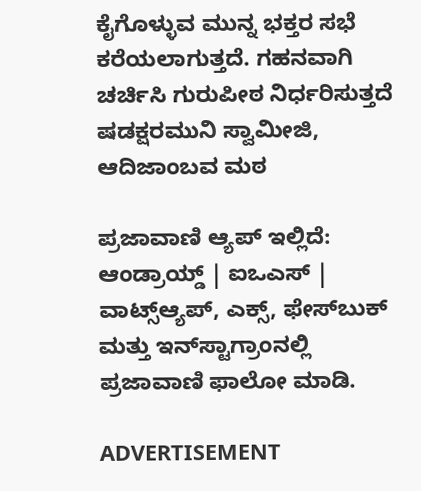ಕೈಗೊಳ್ಳುವ ಮುನ್ನ ಭಕ್ತರ ಸಭೆ ಕರೆಯಲಾಗುತ್ತದೆ. ಗಹನವಾಗಿ ಚರ್ಚಿಸಿ ಗುರುಪೀಠ ನಿರ್ಧರಿಸುತ್ತದೆ
ಷಡಕ್ಷರಮುನಿ ಸ್ವಾಮೀಜಿ, ಆದಿಜಾಂಬವ ಮಠ

ಪ್ರಜಾವಾಣಿ ಆ್ಯಪ್ ಇಲ್ಲಿದೆ: ಆಂಡ್ರಾಯ್ಡ್ | ಐಒಎಸ್ | ವಾಟ್ಸ್ಆ್ಯಪ್, ಎಕ್ಸ್, ಫೇಸ್‌ಬುಕ್ ಮತ್ತು ಇನ್‌ಸ್ಟಾಗ್ರಾಂನಲ್ಲಿ ಪ್ರಜಾವಾಣಿ ಫಾಲೋ ಮಾಡಿ.

ADVERTISEMENT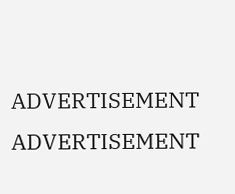ADVERTISEMENT
ADVERTISEMENT